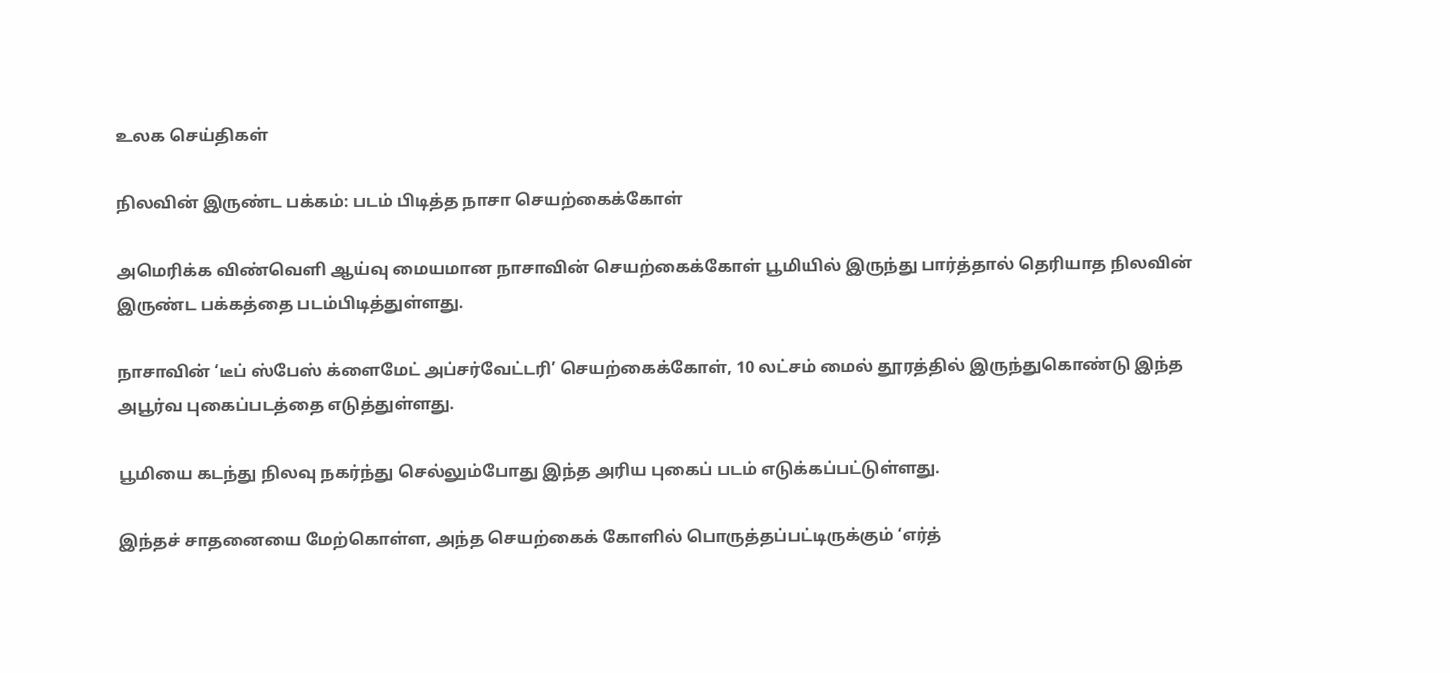உலக செய்திகள்

நிலவின் இருண்ட பக்கம்: படம் பிடித்த நாசா செயற்கைக்கோள்

அமெரிக்க விண்வெளி ஆய்வு மையமான நாசாவின் செயற்கைக்கோள் பூமியில் இருந்து பார்த்தால் தெரியாத நிலவின் இருண்ட பக்கத்தை படம்பிடித்துள்ளது.

நாசாவின் ‘டீப் ஸ்பேஸ் க்ளைமேட் அப்சர்வேட்டரி’ செயற்கைக்கோள், 10 லட்சம் மைல் தூரத்தில் இருந்துகொண்டு இந்த அபூர்வ புகைப்படத்தை எடுத்துள்ளது.

பூமியை கடந்து நிலவு நகர்ந்து செல்லும்போது இந்த அரிய புகைப் படம் எடுக்கப்பட்டுள்ளது.

இந்தச் சாதனையை மேற்கொள்ள, அந்த செயற்கைக் கோளில் பொருத்தப்பட்டிருக்கும் ‘எர்த்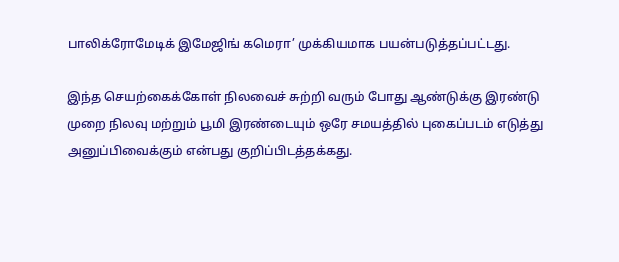பாலிக்ரோமேடிக் இமேஜிங் கமெரா’ முக்கியமாக பயன்படுத்தப்பட்டது.

இந்த செயற்கைக்கோள் நிலவைச் சுற்றி வரும் போது ஆண்டுக்கு இரண்டு முறை நிலவு மற்றும் பூமி இரண்டையும் ஒரே சமயத்தில் புகைப்படம் எடுத்து அனுப்பிவைக்கும் என்பது குறிப்பிடத்தக்கது.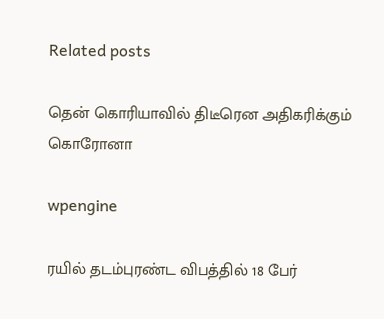Related posts

தென் கொரியாவில் திடீரென அதிகரிக்கும் கொரோனா

wpengine

ரயில் தடம்புரண்ட விபத்தில் 18 பேர்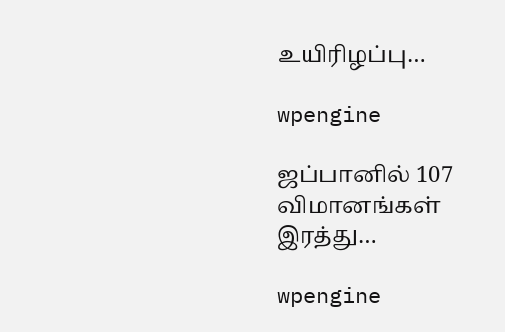உயிரிழப்பு…

wpengine

ஜப்பானில் 107 விமானங்கள் இரத்து…

wpengine